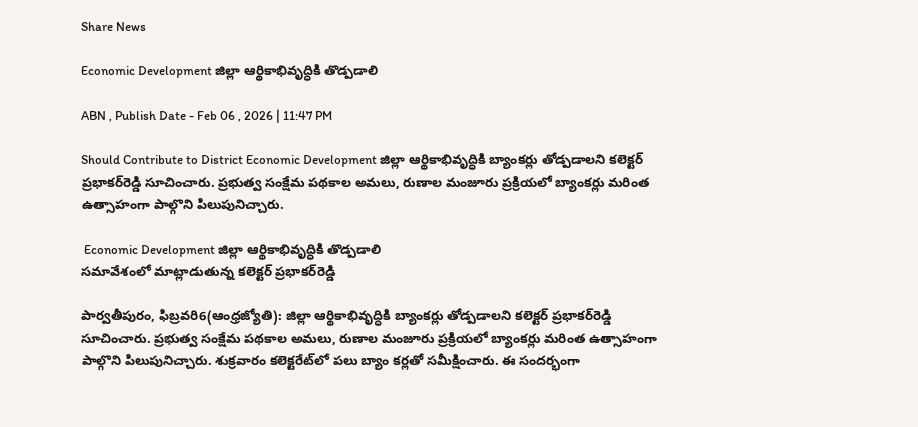Share News

Economic Development జిల్లా ఆర్థికాభివృద్ధికి తొడ్పడాలి

ABN , Publish Date - Feb 06 , 2026 | 11:47 PM

Should Contribute to District Economic Development జిల్లా ఆర్థికాభివృద్ధికి బ్యాంకర్లు తోడ్పడాలని కలెక్టర్‌ ప్రభాకర్‌రెడ్డి సూచించారు. ప్రభుత్వ సంక్షేమ పథకాల అమలు, రుణాల మంజూరు ప్రక్రియలో బ్యాంకర్లు మరింత ఉత్సాహంగా పాల్గొని పిలుపునిచ్చారు.

 Economic Development జిల్లా ఆర్థికాభివృద్ధికి తొడ్పడాలి
సమావేశంలో మాట్లాడుతున్న కలెక్టర్‌ ప్రభాకర్‌రెడ్డి

పార్వతీపురం, ఫిబ్రవరి6(ఆంధ్రజ్యోతి): జిల్లా ఆర్థికాభివృద్ధికి బ్యాంకర్లు తోడ్పడాలని కలెక్టర్‌ ప్రభాకర్‌రెడ్డి సూచించారు. ప్రభుత్వ సంక్షేమ పథకాల అమలు, రుణాల మంజూరు ప్రక్రియలో బ్యాంకర్లు మరింత ఉత్సాహంగా పాల్గొని పిలుపునిచ్చారు. శుక్రవారం కలెక్టరేట్‌లో పలు బ్యాం కర్లతో సమీక్షించారు. ఈ సందర్భంగా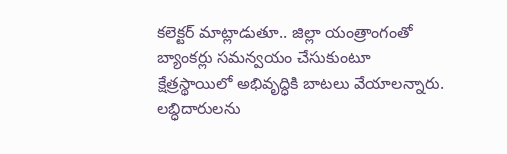కలెక్టర్‌ మాట్లాడుతూ.. జిల్లా యంత్రాంగంతో బ్యాంకర్లు సమన్వయం చేసుకుంటూ క్షేత్రస్థాయిలో అభివృద్ధికి బాటలు వేయాలన్నారు. లబ్ధిదారులను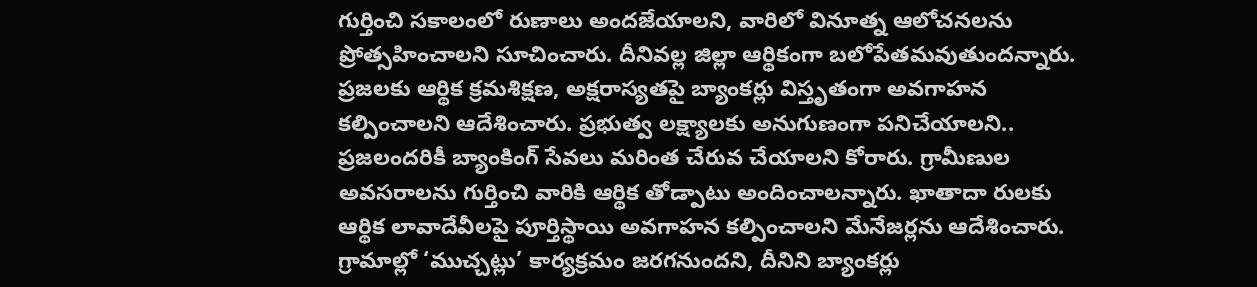గుర్తించి సకాలంలో రుణాలు అందజేయాలని, వారిలో వినూత్న ఆలోచనలను ప్రోత్సహించాలని సూచించారు. దీనివల్ల జిల్లా ఆర్థికంగా బలోపేతమవుతుందన్నారు. ప్రజలకు ఆర్థిక క్రమశిక్షణ, అక్షరాస్యతపై బ్యాంకర్లు విస్తృతంగా అవగాహన కల్పించాలని ఆదేశించారు. ప్రభుత్వ లక్ష్యాలకు అనుగుణంగా పనిచేయాలని.. ప్రజలందరికీ బ్యాంకింగ్‌ సేవలు మరింత చేరువ చేయాలని కోరారు. గ్రామీణుల అవసరాలను గుర్తించి వారికి ఆర్థిక తోడ్పాటు అందించాలన్నారు. ఖాతాదా రులకు ఆర్థిక లావాదేవీలపై పూర్తిస్థాయి అవగాహన కల్పించాలని మేనేజర్లను ఆదేశించారు. గ్రామాల్లో ‘ముచ్చట్లు’ కార్యక్రమం జరగనుందని, దీనిని బ్యాంకర్లు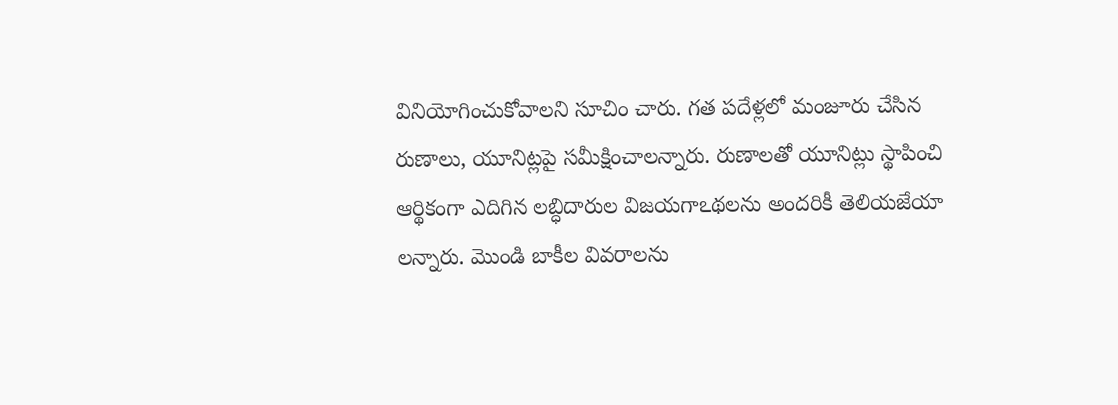వినియోగించుకోవాలని సూచిం చారు. గత పదేళ్లలో మంజూరు చేసిన రుణాలు, యూనిట్లపై సమీక్షించాలన్నారు. రుణాలతో యూనిట్లు స్థాపించి ఆర్థికంగా ఎదిగిన లబ్ధిదారుల విజయగాఽథలను అందరికీ తెలియజేయా లన్నారు. మొండి బాకీల వివరాలను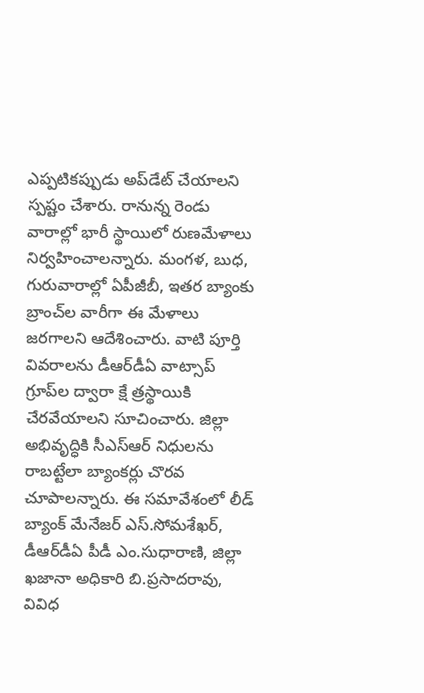ఎప్పటికప్పుడు అప్‌డేట్‌ చేయాలని స్పష్టం చేశారు. రానున్న రెండు వారాల్లో భారీ స్థాయిలో రుణమేళాలు నిర్వహించాలన్నారు. మంగళ, బుధ, గురువారాల్లో ఏపీజీబీ, ఇతర బ్యాంకు బ్రాంచ్‌ల వారీగా ఈ మేళాలు జరగాలని ఆదేశించారు. వాటి పూర్తి వివరాలను డీఆర్‌డీఏ వాట్సాప్‌ గ్రూప్‌ల ద్వారా క్షే త్రస్థాయికి చేరవేయాలని సూచించారు. జిల్లా అభివృద్ధికి సీఎస్‌ఆర్‌ నిధులను రాబట్టేలా బ్యాంకర్లు చొరవ చూపాలన్నారు. ఈ సమావేశంలో లీడ్‌ బ్యాంక్‌ మేనేజర్‌ ఎస్‌.సోమశేఖర్‌, డీఆర్‌డీఏ పీడీ ఎం.సుధారాణి, జిల్లా ఖజానా అధికారి బి.ప్రసాదరావు, వివిధ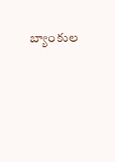బ్యాంకుల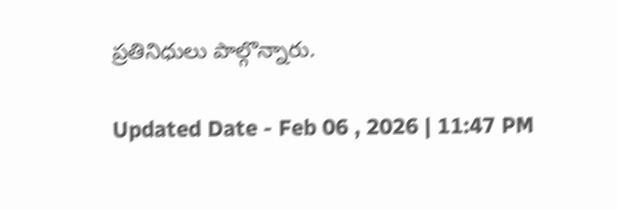ప్రతినిధులు పాల్గొన్నారు.

Updated Date - Feb 06 , 2026 | 11:47 PM